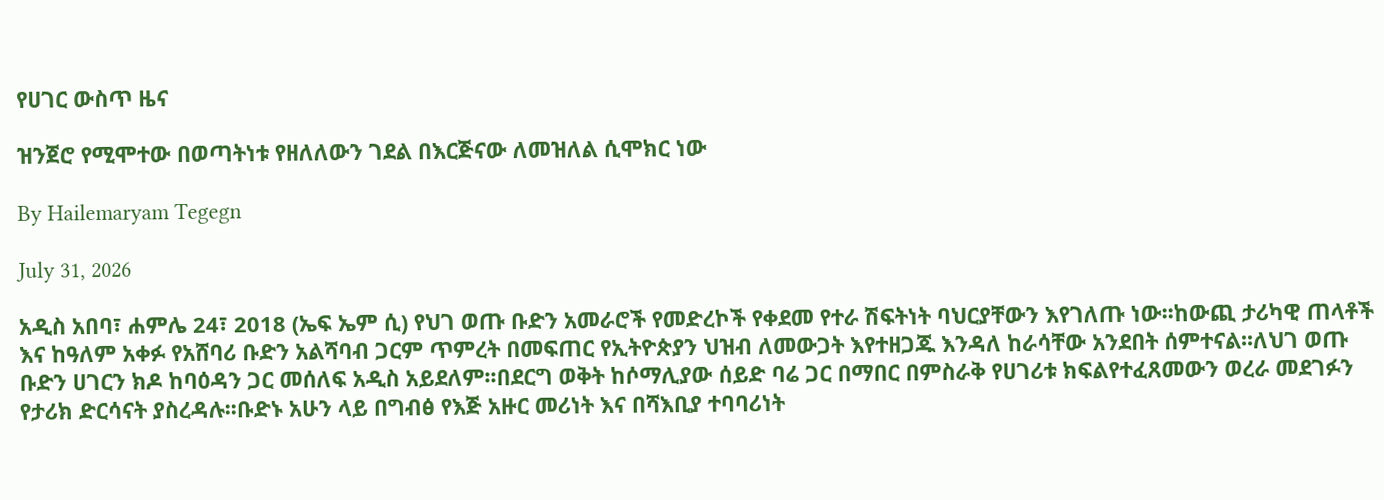የሀገር ውስጥ ዜና

ዝንጀሮ የሚሞተው በወጣትነቱ የዘለለውን ገደል በእርጅናው ለመዝለል ሲሞክር ነው

By Hailemaryam Tegegn

July 31, 2026

አዲስ አበባ፣ ሐምሌ 24፣ 2018 (ኤፍ ኤም ሲ) የህገ ወጡ ቡድን አመራሮች የመድረኮች የቀደመ የተራ ሽፍትነት ባህርያቸውን እየገለጡ ነው፡፡ከውጪ ታሪካዊ ጠላቶች እና ከዓለም አቀፉ የአሸባሪ ቡድን አልሻባብ ጋርም ጥምረት በመፍጠር የኢትዮጵያን ህዝብ ለመውጋት እየተዘጋጁ እንዳለ ከራሳቸው አንደበት ሰምተናል፡፡ለህገ ወጡ ቡድን ሀገርን ክዶ ከባዕዳን ጋር መሰለፍ አዲስ አይደለም፡፡በደርግ ወቅት ከሶማሊያው ሰይድ ባሬ ጋር በማበር በምስራቅ የሀገሪቱ ክፍልየተፈጸመውን ወረራ መደገፉን የታሪክ ድርሳናት ያስረዳሉ፡፡ቡድኑ አሁን ላይ በግብፅ የእጅ አዙር መሪነት እና በሻእቢያ ተባባሪነት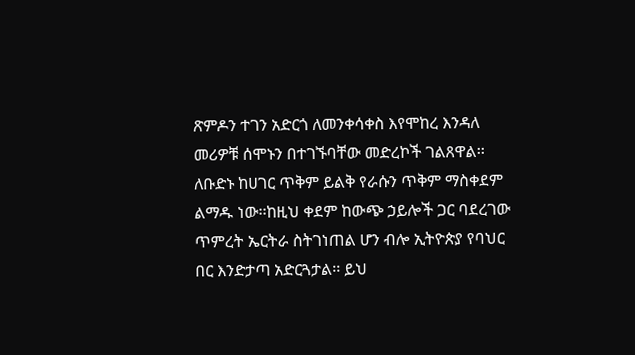ጽምዶን ተገን አድርጎ ለመንቀሳቀስ እየሞከረ እንዳለ መሪዎቹ ሰሞኑን በተገኙባቸው መድረኮች ገልጸዋል፡፡ለቡድኑ ከሀገር ጥቅም ይልቅ የራሱን ጥቅም ማስቀደም ልማዱ ነው፡፡ከዚህ ቀደም ከውጭ ኃይሎች ጋር ባደረገው ጥምረት ኤርትራ ስትገነጠል ሆን ብሎ ኢትዮጵያ የባህር በር እንድታጣ አድርጓታል፡፡ ይህ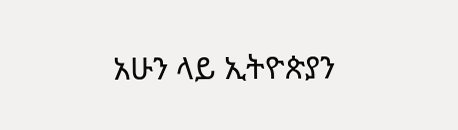አሁን ላይ ኢትዮጵያን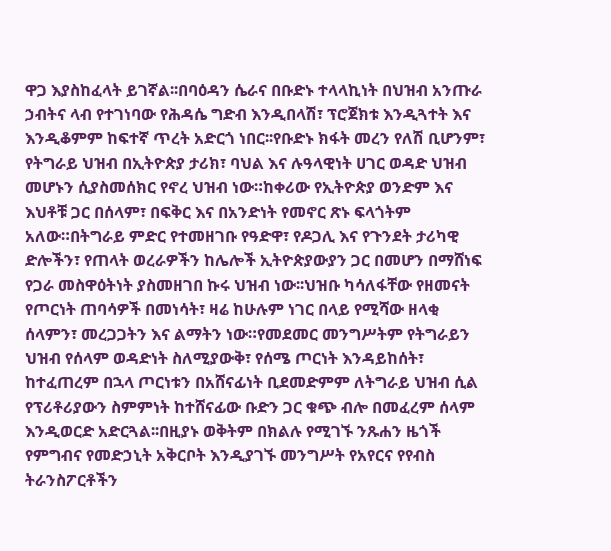ዋጋ እያስከፈላት ይገኛል፡፡በባዕዳን ሴራና በቡድኑ ተላላኪነት በህዝብ አንጡራ ኃብትና ላብ የተገነባው የሕዳሴ ግድብ እንዲበላሽ፣ ፕሮጀክቱ እንዲጓተት እና እንዲቆምም ከፍተኛ ጥረት አድርጎ ነበር፡፡የቡድኑ ክፋት መረን የለሽ ቢሆንም፣ የትግራይ ህዝብ በኢትዮጵያ ታሪክ፣ ባህል እና ሉዓላዊነት ሀገር ወዳድ ህዝብ መሆኑን ሲያስመሰክር የኖረ ህዝብ ነው።ከቀሪው የኢትዮጵያ ወንድም እና እህቶቹ ጋር በሰላም፣ በፍቅር እና በአንድነት የመኖር ጽኑ ፍላጎትም አለው።በትግራይ ምድር የተመዘገቡ የዓድዋ፣ የዶጋሊ እና የጉንደት ታሪካዊ ድሎችን፣ የጠላት ወረራዎችን ከሌሎች ኢትዮጵያውያን ጋር በመሆን በማሸነፍ የጋራ መስዋዕትነት ያስመዘገበ ኩሩ ህዝብ ነው፡፡ህዝቡ ካሳለፋቸው የዘመናት የጦርነት ጠባሳዎች በመነሳት፣ ዛሬ ከሁሉም ነገር በላይ የሚሻው ዘላቂ ሰላምን፣ መረጋጋትን እና ልማትን ነው።የመደመር መንግሥትም የትግራይን ህዝብ የሰላም ወዳድነት ስለሚያውቅ፣ የሰሜ ጦርነት እንዳይከሰት፣ ከተፈጠረም በኋላ ጦርነቱን በአሸናፊነት ቢደመድምም ለትግራይ ህዝብ ሲል የፕሪቶሪያውን ስምምነት ከተሸናፊው ቡድን ጋር ቁጭ ብሎ በመፈረም ሰላም እንዲወርድ አድርጓል፡፡በዚያኑ ወቅትም በክልሉ የሚገኙ ንጹሐን ዜጎች የምግብና የመድኃኒት አቅርቦት እንዲያገኙ መንግሥት የአየርና የየብስ ትራንስፖርቶችን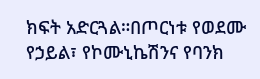ክፍት አድርጓል።በጦርነቱ የወደሙ የኃይል፣ የኮሙኒኬሽንና የባንክ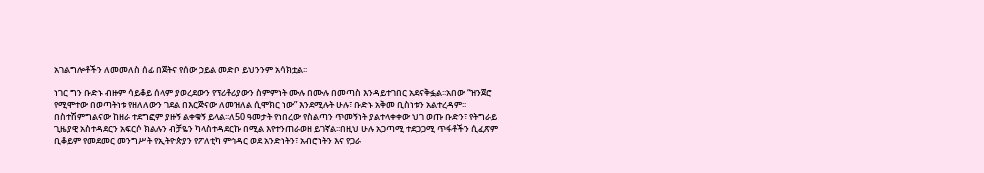አገልግሎቶችን ለመመለስ ሰፊ በጀትና የሰው ኃይል መድቦ ይህንንም አሳክቷል፡፡

ነገር ግን ቡድኑ ብዙም ሳይቆይ ሰላም ያወረደውን የፕሪቶሪያውን ስምምነት ሙሉ በሙሉ በመጣስ እንዳይተገበር አደናቅፏል፡፡አበው “ዝንጀሮ የሚሞተው በወጣትነቱ የዘለለውን ገደል በእርጅናው ለመዝለል ሲሞክር ነው” እንደሚሉት ሁሉ፣ ቡድኑ አቅመ ቢስነቱን አልተረዳም፡፡ በስተሽምግልናው ከዘራ ተደግፎም ያዙኝ ልቀቁኝ ይላል፡፡ለ50 ዓመታት የነበረው የስልጣን ጥመኝነት ያልተላቀቀው ህገ ወጡ ቡድን፣ የትግራይ ጊዜያዊ አስተዳደርን አፍርሶ ክልሉን ብቻዬን ካላስተዳደርኩ በሚል እየተንጠራወዘ ይገኛል፡፡በዚህ ሁሉ አጋጣሚ ተደጋጋሚ ጥፋቶችን ሲፈጽም ቢቆይም የመደመር መንግሥት የኢትዮጵያን የፖለቲካ ምኅዳር ወደ አንድነትን፣ አብሮነትን እና የጋራ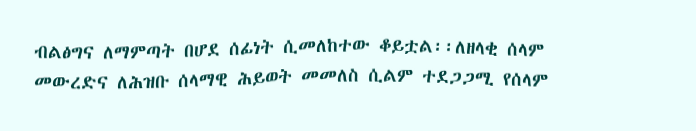ብልፅግና ለማምጣት በሆደ ሰፊነት ሲመለከተው ቆይቷል፡፡ለዘላቂ ሰላም መውረድና ለሕዝቡ ሰላማዊ ሕይወት መመለስ ሲልም ተደጋጋሚ የሰላም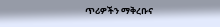ጥሪዎችን ማቅረቡና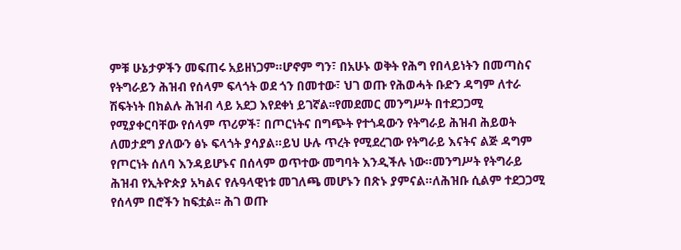ምቹ ሁኔታዎችን መፍጠሩ አይዘነጋም።ሆኖም ግን፣ በአሁኑ ወቅት የሕግ የበላይነትን በመጣስና የትግራይን ሕዝብ የሰላም ፍላጎት ወደ ጎን በመተው፣ ህገ ወጡ የሕወሓት ቡድን ዳግም ለተራ ሽፍትነት በክልሉ ሕዝብ ላይ አደጋ እየደቀነ ይገኛል፡፡የመደመር መንግሥት በተደጋጋሚ የሚያቀርባቸው የሰላም ጥሪዎች፣ በጦርነትና በግጭት የተጎዳውን የትግራይ ሕዝብ ሕይወት ለመታደግ ያለውን ፅኑ ፍላጎት ያሳያል።ይህ ሁሉ ጥረት የሚደረገው የትግራይ እናትና ልጅ ዳግም የጦርነት ሰለባ እንዳይሆኑና በሰላም ወጥተው መግባት እንዲችሉ ነው።መንግሥት የትግራይ ሕዝብ የኢትዮጵያ አካልና የሉዓላዊነቱ መገለጫ መሆኑን በጽኑ ያምናል።ለሕዝቡ ሲልም ተደጋጋሚ የሰላም በሮችን ከፍቷል፡፡ ሕገ ወጡ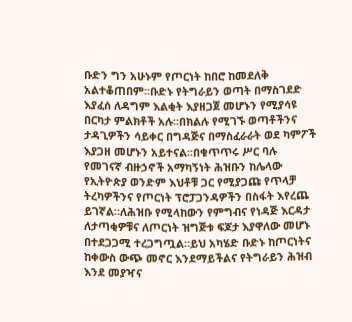ቡድን ግን አሁኑም የጦርነት ከበሮ ከመደለቅ አልተቆጠበም።ቡድኑ የትግራይን ወጣት በማስገደድ እያፈሰ ለዳግም እልቂት እያዘጋጀ መሆኑን የሚያሳዩ በርካታ ምልክቶች አሉ፡፡በክልሉ የሚገኙ ወጣቶችንና ታዳጊዎችን ሳይቀር በግዳጅና በማስፈራራት ወደ ካምፖች እያጋዘ መሆኑን አይተናል፡፡በቁጥጥሩ ሥር ባሉ የመገናኛ ብዙኃኖች አማካኝነት ሕዝቡን ከሌላው የኢትዮጵያ ወንድም እህቶቹ ጋር የሚያጋጩ የጥላቻ ትረካዎችንና የጦርነት ፕሮፓጋንዳዎችን በስፋት እየረጨ ይገኛል።ለሕዝቡ የሚላከውን የምግብና የነዳጅ እርዳታ ለታጣቂዎቹና ለጦርነት ዝግጅቱ ፍጆታ እያዋለው መሆኑ በተደጋጋሚ ተረጋግጧል።ይህ አካሄድ ቡድኑ ከጦርነትና ከቀውስ ውጭ መኖር እንደማይችልና የትግራይን ሕዝብ እንደ መያዣና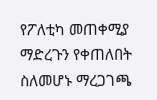የፖለቲካ መጠቀሚያ ማድረጉን የቀጠለበት ስለመሆኑ ማረጋገጫ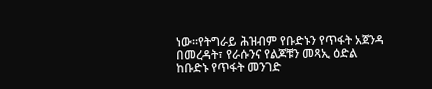ነው።የትግራይ ሕዝብም የቡድኑን የጥፋት አጀንዳ በመረዳት፣ የራሱንና የልጆቹን መጻኢ ዕድል ከቡድኑ የጥፋት መንገድ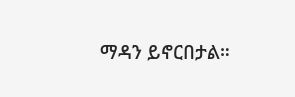ማዳን ይኖርበታል።